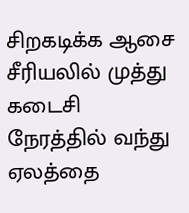சிறகடிக்க ஆசை சீரியலில் முத்து கடைசி நேரத்தில் வந்து ஏலத்தை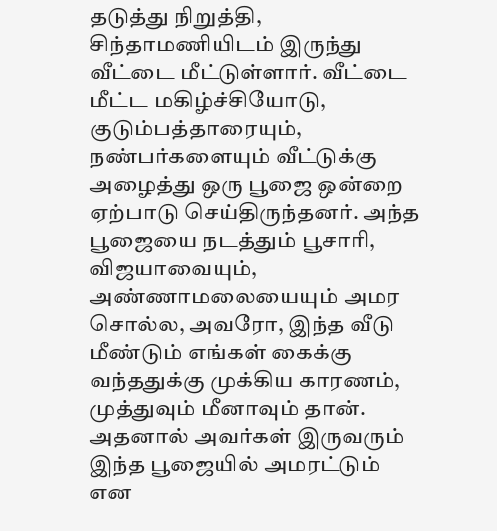தடுத்து நிறுத்தி, சிந்தாமணியிடம் இருந்து வீட்டை மீட்டுள்ளார். வீட்டை மீட்ட மகிழ்ச்சியோடு, குடும்பத்தாரையும், நண்பர்களையும் வீட்டுக்கு அழைத்து ஒரு பூஜை ஒன்றை ஏற்பாடு செய்திருந்தனர். அந்த பூஜையை நடத்தும் பூசாரி, விஜயாவையும், அண்ணாமலையையும் அமர சொல்ல, அவரோ, இந்த வீடு மீண்டும் எங்கள் கைக்கு வந்ததுக்கு முக்கிய காரணம், முத்துவும் மீனாவும் தான். அதனால் அவர்கள் இருவரும் இந்த பூஜையில் அமரட்டும் என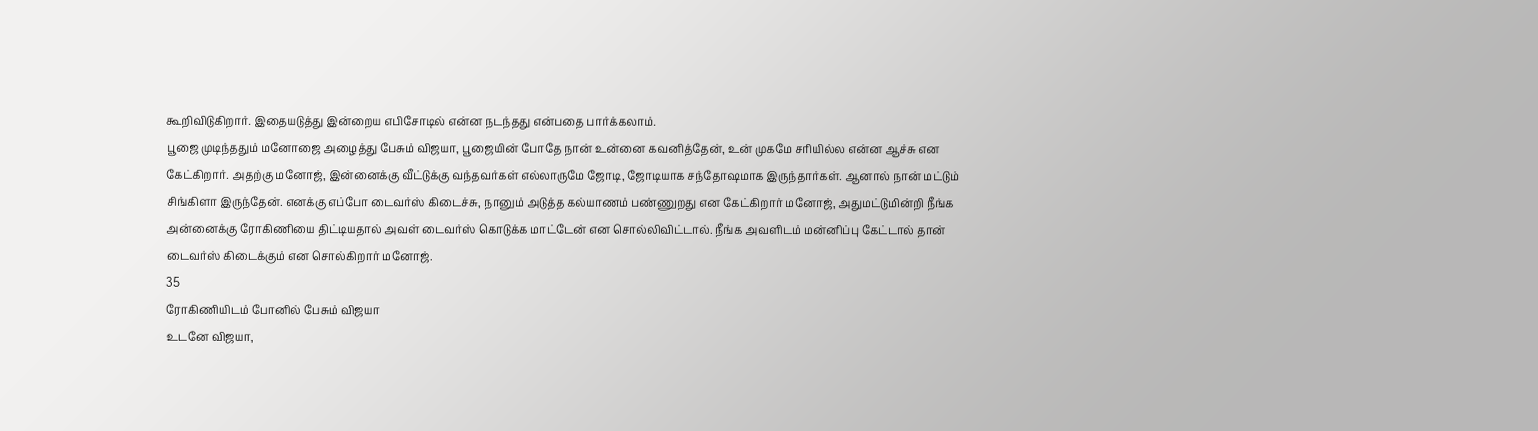கூறிவிடுகிறார். இதையடுத்து இன்றைய எபிசோடில் என்ன நடந்தது என்பதை பார்க்கலாம்.
பூஜை முடிந்ததும் மனோஜை அழைத்து பேசும் விஜயா, பூஜையின் போதே நான் உன்னை கவனித்தேன், உன் முகமே சரியில்ல என்ன ஆச்சு என கேட்கிறார். அதற்கு மனோஜ், இன்னைக்கு வீட்டுக்கு வந்தவர்கள் எல்லாருமே ஜோடி, ஜோடியாக சந்தோஷமாக இருந்தார்கள். ஆனால் நான் மட்டும் சிங்கிளா இருந்தேன். எனக்கு எப்போ டைவர்ஸ் கிடைச்சு, நானும் அடுத்த கல்யாணம் பண்ணுறது என கேட்கிறார் மனோஜ், அதுமட்டுமின்றி நீங்க அன்னைக்கு ரோகிணியை திட்டியதால் அவள் டைவர்ஸ் கொடுக்க மாட்டேன் என சொல்லிவிட்டால். நீங்க அவளிடம் மன்னிப்பு கேட்டால் தான் டைவர்ஸ் கிடைக்கும் என சொல்கிறார் மனோஜ்.
35
ரோகிணியிடம் போனில் பேசும் விஜயா
உடனே விஜயா,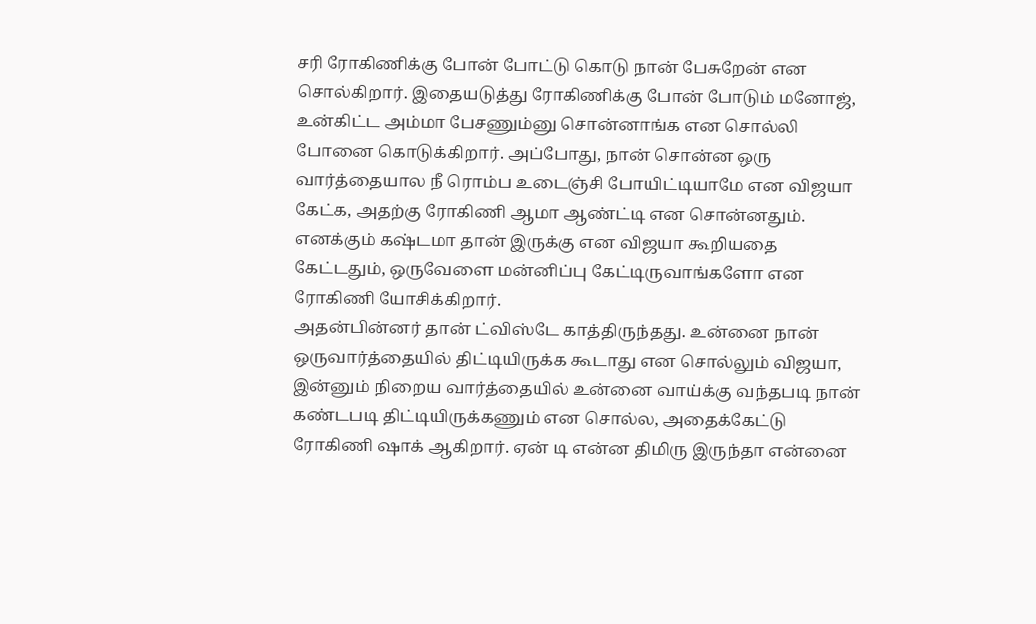சரி ரோகிணிக்கு போன் போட்டு கொடு நான் பேசுறேன் என சொல்கிறார். இதையடுத்து ரோகிணிக்கு போன் போடும் மனோஜ், உன்கிட்ட அம்மா பேசணும்னு சொன்னாங்க என சொல்லி போனை கொடுக்கிறார். அப்போது, நான் சொன்ன ஒரு வார்த்தையால நீ ரொம்ப உடைஞ்சி போயிட்டியாமே என விஜயா கேட்க, அதற்கு ரோகிணி ஆமா ஆண்ட்டி என சொன்னதும். எனக்கும் கஷ்டமா தான் இருக்கு என விஜயா கூறியதை கேட்டதும், ஒருவேளை மன்னிப்பு கேட்டிருவாங்களோ என ரோகிணி யோசிக்கிறார்.
அதன்பின்னர் தான் ட்விஸ்டே காத்திருந்தது. உன்னை நான் ஒருவார்த்தையில் திட்டியிருக்க கூடாது என சொல்லும் விஜயா, இன்னும் நிறைய வார்த்தையில் உன்னை வாய்க்கு வந்தபடி நான் கண்டபடி திட்டியிருக்கணும் என சொல்ல, அதைக்கேட்டு ரோகிணி ஷாக் ஆகிறார். ஏன் டி என்ன திமிரு இருந்தா என்னை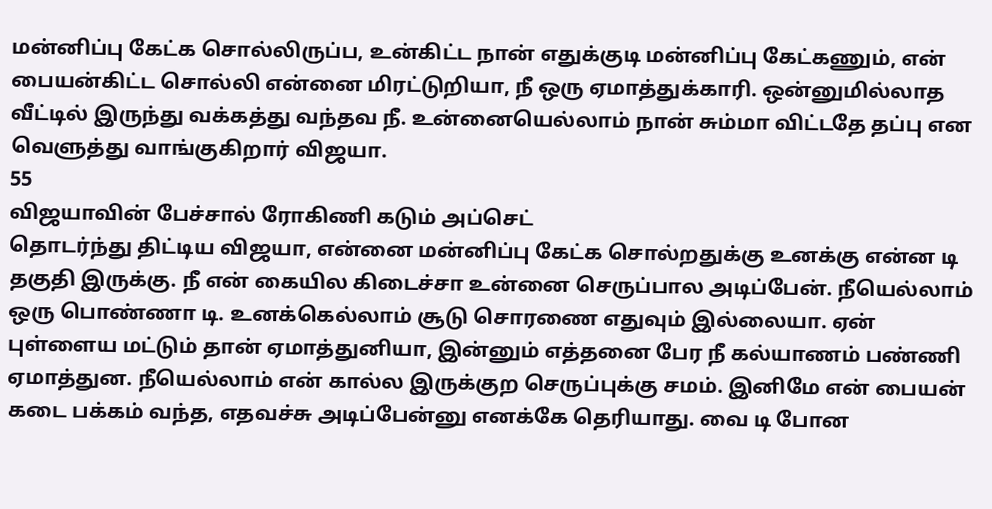மன்னிப்பு கேட்க சொல்லிருப்ப, உன்கிட்ட நான் எதுக்குடி மன்னிப்பு கேட்கணும், என் பையன்கிட்ட சொல்லி என்னை மிரட்டுறியா, நீ ஒரு ஏமாத்துக்காரி. ஒன்னுமில்லாத வீட்டில் இருந்து வக்கத்து வந்தவ நீ. உன்னையெல்லாம் நான் சும்மா விட்டதே தப்பு என வெளுத்து வாங்குகிறார் விஜயா.
55
விஜயாவின் பேச்சால் ரோகிணி கடும் அப்செட்
தொடர்ந்து திட்டிய விஜயா, என்னை மன்னிப்பு கேட்க சொல்றதுக்கு உனக்கு என்ன டி தகுதி இருக்கு. நீ என் கையில கிடைச்சா உன்னை செருப்பால அடிப்பேன். நீயெல்லாம் ஒரு பொண்ணா டி. உனக்கெல்லாம் சூடு சொரணை எதுவும் இல்லையா. ஏன் புள்ளைய மட்டும் தான் ஏமாத்துனியா, இன்னும் எத்தனை பேர நீ கல்யாணம் பண்ணி ஏமாத்துன. நீயெல்லாம் என் கால்ல இருக்குற செருப்புக்கு சமம். இனிமே என் பையன் கடை பக்கம் வந்த, எதவச்சு அடிப்பேன்னு எனக்கே தெரியாது. வை டி போன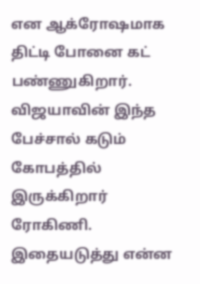என ஆக்ரோஷமாக திட்டி போனை கட் பண்ணுகிறார். விஜயாவின் இந்த பேச்சால் கடும் கோபத்தில் இருக்கிறார் ரோகிணி. இதையடுத்து என்ன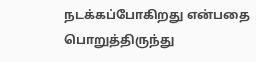நடக்கப்போகிறது என்பதை பொறுத்திருந்து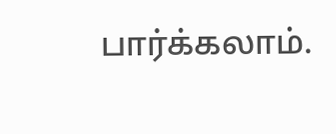பார்க்கலாம்.